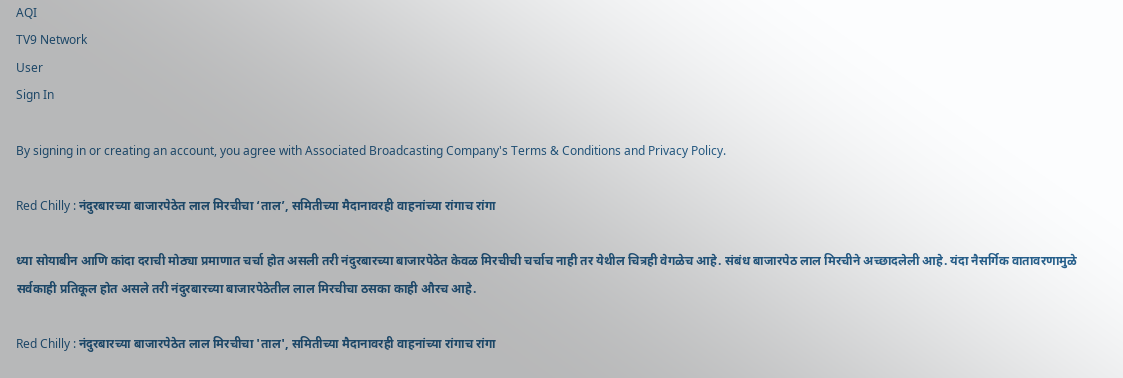AQI
TV9 Network
User
Sign In

By signing in or creating an account, you agree with Associated Broadcasting Company's Terms & Conditions and Privacy Policy.

Red Chilly : नंदुरबारच्या बाजारपेठेत लाल मिरचीचा ‘ताल’, समितीच्या मैदानावरही वाहनांच्या रांगाच रांगा

ध्या सोयाबीन आणि कांदा दराची मोठ्या प्रमाणात चर्चा होत असली तरी नंदुरबारच्या बाजारपेठेत केवळ मिरचीची चर्चाच नाही तर येथील चित्रही वेगळेच आहे. संबंध बाजारपेठ लाल मिरचीने अच्छादलेली आहे. यंदा नैसर्गिक वातावरणामुळे सर्वकाही प्रतिकूल होत असले तरी नंदुरबारच्या बाजारपेठेतील लाल मिरचीचा ठसका काही औरच आहे.

Red Chilly : नंदुरबारच्या बाजारपेठेत लाल मिरचीचा 'ताल', समितीच्या मैदानावरही वाहनांच्या रांगाच रांगा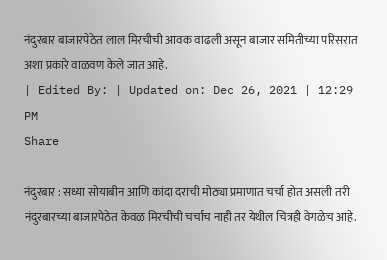नंदुरबार बाजारपेठेत लाल मिरचीची आवक वाढली असून बाजार समितीच्या परिसरात अशा प्रकारे वाळवण केले जात आहे.
| Edited By: | Updated on: Dec 26, 2021 | 12:29 PM
Share

नंदुरबार : सध्या सोयाबीन आणि कांदा दराची मोठ्या प्रमाणात चर्चा होत असली तरी नंदुरबारच्या बाजारपेठेत केवळ मिरचीची चर्चाच नाही तर येथील चित्रही वेगळेच आहे.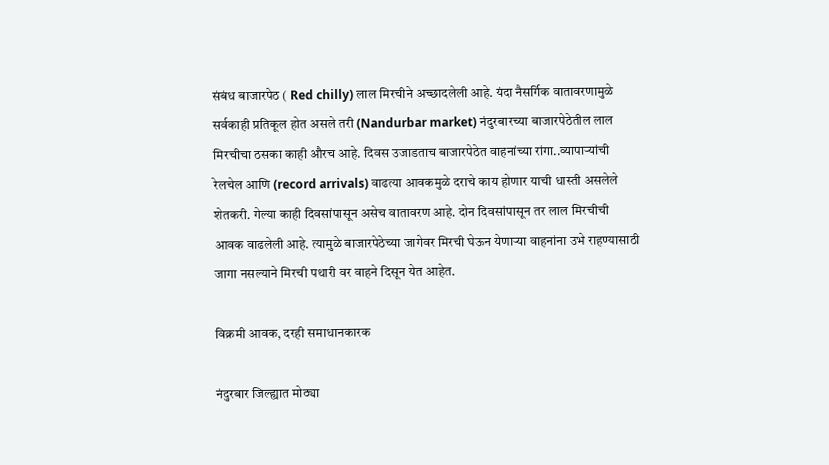संबंध बाजारपेठ ( Red chilly) लाल मिरचीने अच्छादलेली आहे. यंदा नैसर्गिक वातावरणामुळे सर्वकाही प्रतिकूल होत असले तरी (Nandurbar market) नंदुरबारच्या बाजारपेठेतील लाल मिरचीचा ठसका काही औरच आहे. दिवस उजाडताच बाजारपेठेत वाहनांच्या रांगा..व्यापाऱ्यांची रेलचेल आणि (record arrivals) वाढत्या आवकमुळे दराचे काय होणार याची धास्ती असलेले शेतकरी. गेल्या काही दिवसांपासून असेच वातावरण आहे. दोन दिवसांपासून तर लाल मिरचीची आवक वाढलेली आहे. त्यामुळे बाजारपेठेच्या जागेवर मिरची घेऊन येणाऱ्या वाहनांना उभे राहण्यासाठी जागा नसल्याने मिरची पथारी वर वाहने दिसून येत आहेत.

विक्रमी आवक, दरही समाधानकारक

नंदुरबार जिल्ह्यात मोठ्या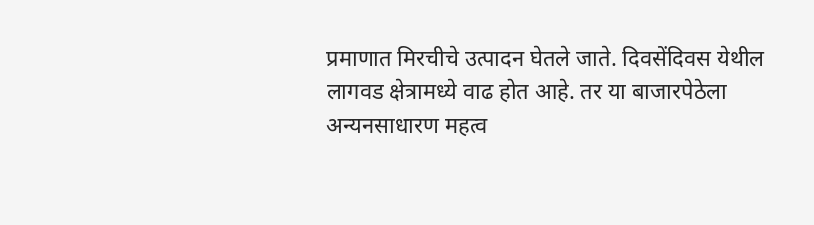प्रमाणात मिरचीचे उत्पादन घेतले जाते. दिवसेंदिवस येथील लागवड क्षेत्रामध्ये वाढ होत आहे. तर या बाजारपेठेला अन्यनसाधारण महत्व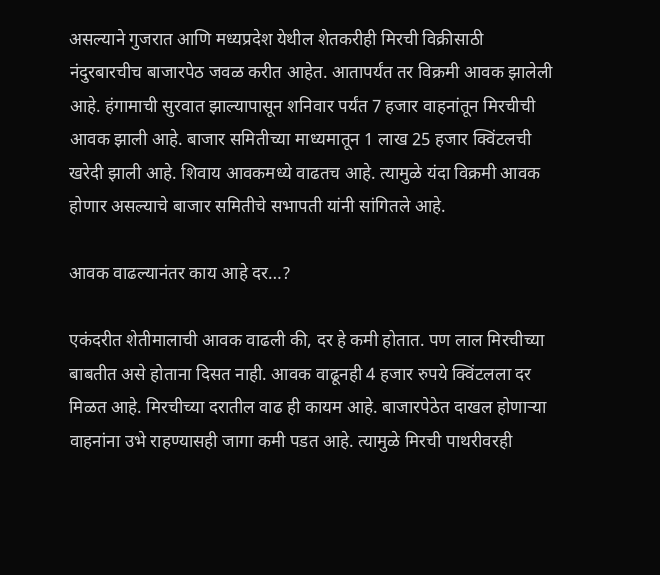असल्याने गुजरात आणि मध्यप्रदेश येथील शेतकरीही मिरची विक्रीसाठी नंदुरबारचीच बाजारपेठ जवळ करीत आहेत. आतापर्यंत तर विक्रमी आवक झालेली आहे. हंगामाची सुरवात झाल्यापासून शनिवार पर्यंत 7 हजार वाहनांतून मिरचीची आवक झाली आहे. बाजार समितीच्या माध्यमातून 1 लाख 25 हजार क्विंटलची खरेदी झाली आहे. शिवाय आवकमध्ये वाढतच आहे. त्यामुळे यंदा विक्रमी आवक होणार असल्याचे बाजार समितीचे सभापती यांनी सांगितले आहे.

आवक वाढल्यानंतर काय आहे दर…?

एकंदरीत शेतीमालाची आवक वाढली की, दर हे कमी होतात. पण लाल मिरचीच्या बाबतीत असे होताना दिसत नाही. आवक वाढूनही 4 हजार रुपये क्विंटलला दर मिळत आहे. मिरचीच्या दरातील वाढ ही कायम आहे. बाजारपेठेत दाखल होणाऱ्या वाहनांना उभे राहण्यासही जागा कमी पडत आहे. त्यामुळे मिरची पाथरीवरही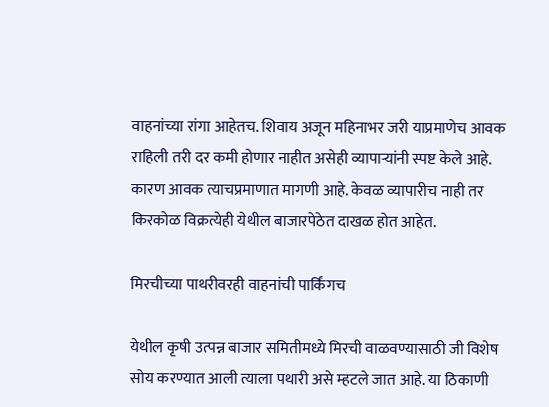वाहनांच्या रांगा आहेतच. शिवाय अजून महिनाभर जरी याप्रमाणेच आवक राहिली तरी दर कमी होणार नाहीत असेही व्यापाऱ्यांनी स्पष्ट केले आहे. कारण आवक त्याचप्रमाणात मागणी आहे. केवळ व्यापारीच नाही तर किरकोळ विक्रत्येही येथील बाजारपेठेत दाखळ होत आहेत.

मिरचीच्या पाथरीवरही वाहनांची पार्किंगच

येथील कृषी उत्पन्न बाजार समितीमध्ये मिरची वाळवण्यासाठी जी विशेष सोय करण्यात आली त्याला पथारी असे म्हटले जात आहे. या ठिकाणी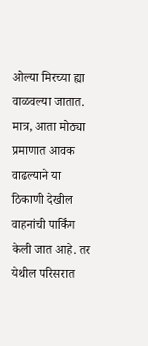ओल्या मिरच्या ह्या वाळवल्या जातात. मात्र, आता मोठ्या प्रमाणात आवक वाढल्याने या ठिकाणी देखील वाहनांची पार्किंग केली जात आहे. तर येथील परिसरात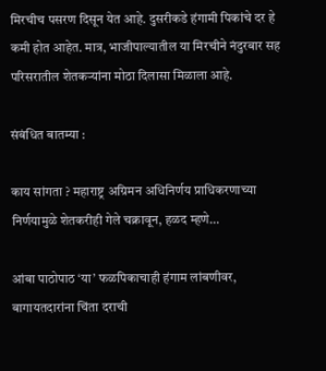मिरचीच पसरण दिसून येत आहे. दुसरीकडे हंगामी पिकांचे दर हे कमी होत आहेत. मात्र, भाजीपाल्यातील या मिरचीने नंदुरबार सह परिसरातील शेतकऱ्यांना मोठा दिलासा मिळाला आहे.

संबंधित बातम्या :

काय सांगता ? महाराष्ट्र अग्रिमन अधिनिर्णय प्राधिकरणाच्या निर्णयामुळे शेतकरीही गेले चक्रावून, हळद म्हणे…

आंबा पाठोपाठ ‘या’ फळपिकाचाही हंगाम लांबणीवर, बागायतदारांना चिंता दराची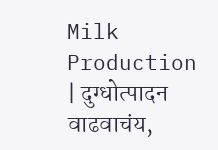Milk Production | दुग्धोत्पादन वाढवाचंय,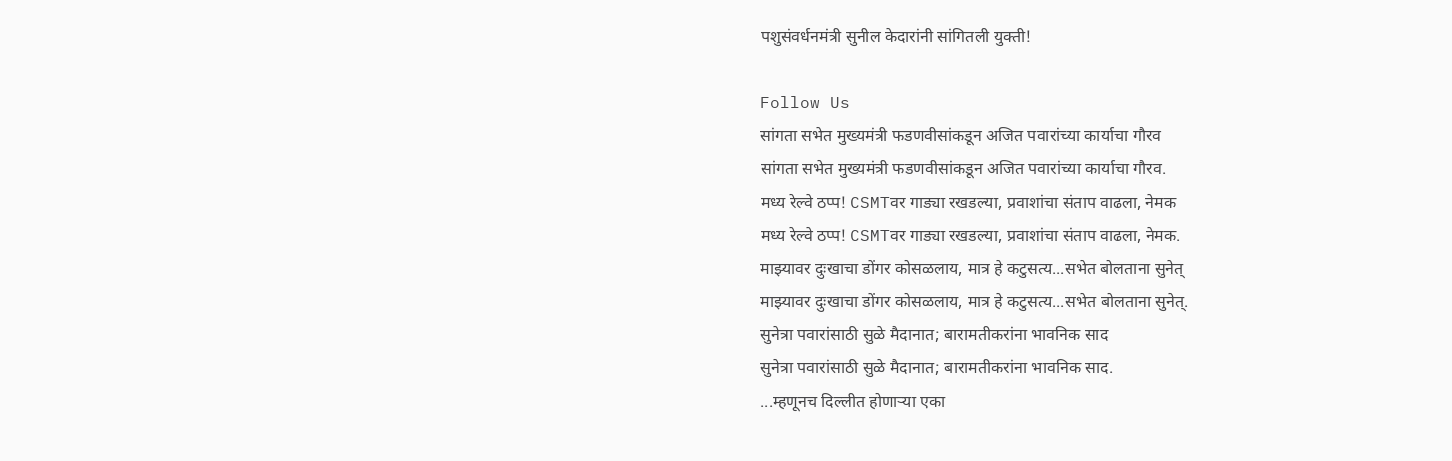पशुसंवर्धनमंत्री सुनील केदारांनी सांगितली युक्ती!

Follow Us
सांगता सभेत मुख्यमंत्री फडणवीसांकडून अजित पवारांच्या कार्याचा गौरव
सांगता सभेत मुख्यमंत्री फडणवीसांकडून अजित पवारांच्या कार्याचा गौरव.
मध्य रेल्वे ठप्प! CSMTवर गाड्या रखडल्या, प्रवाशांचा संताप वाढला, नेमक
मध्य रेल्वे ठप्प! CSMTवर गाड्या रखडल्या, प्रवाशांचा संताप वाढला, नेमक.
माझ्यावर दुःखाचा डोंगर कोसळलाय, मात्र हे कटुसत्य...सभेत बोलताना सुनेत्
माझ्यावर दुःखाचा डोंगर कोसळलाय, मात्र हे कटुसत्य...सभेत बोलताना सुनेत्.
सुनेत्रा पवारांसाठी सुळे मैदानात; बारामतीकरांना भावनिक साद
सुनेत्रा पवारांसाठी सुळे मैदानात; बारामतीकरांना भावनिक साद.
...म्हणूनच दिल्लीत होणाऱ्या एका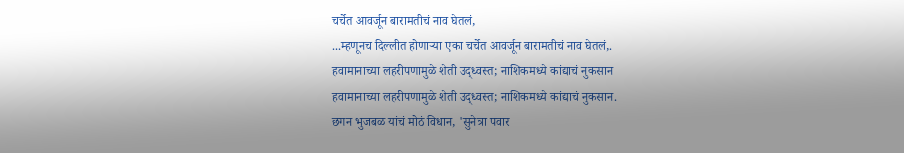चर्चेत आवर्जून बारामतीचं नाव घेतलं,
...म्हणूनच दिल्लीत होणाऱ्या एका चर्चेत आवर्जून बारामतीचं नाव घेतलं,.
हवामानाच्या लहरीपणामुळे शेती उद्ध्वस्त; नाशिकमध्ये कांद्याचं नुकसान
हवामानाच्या लहरीपणामुळे शेती उद्ध्वस्त; नाशिकमध्ये कांद्याचं नुकसान.
छगन भुजबळ यांचं मोठं विधान, 'सुनेत्रा पवार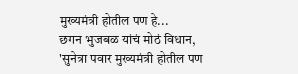मुख्यमंत्री होतील पण हे...
छगन भुजबळ यांचं मोठं विधान, 'सुनेत्रा पवार मुख्यमंत्री होतील पण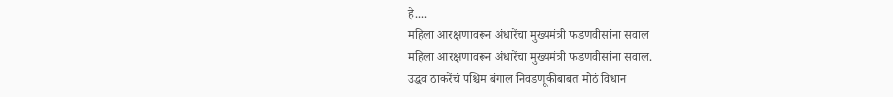हे....
महिला आरक्षणावरून अंधारेंचा मुख्यमंत्री फडणवीसांना सवाल
महिला आरक्षणावरून अंधारेंचा मुख्यमंत्री फडणवीसांना सवाल.
उद्धव ठाकरेंचं पश्चिम बंगाल निवडणूकीबाबत मोठं विधान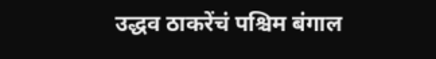उद्धव ठाकरेंचं पश्चिम बंगाल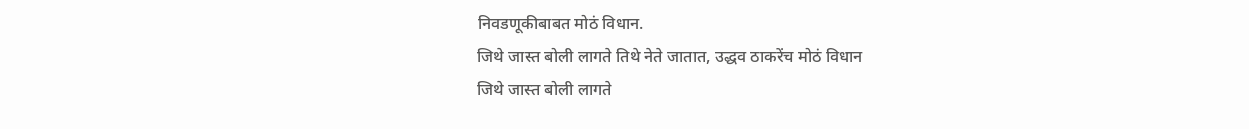निवडणूकीबाबत मोठं विधान.
जिथे जास्त बोली लागते तिथे नेते जातात, उद्धव ठाकरेंच मोठं विधान
जिथे जास्त बोली लागते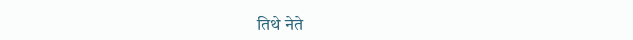तिथे नेते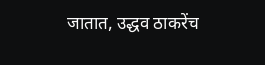जातात, उद्धव ठाकरेंच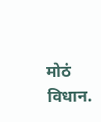मोठं विधान.